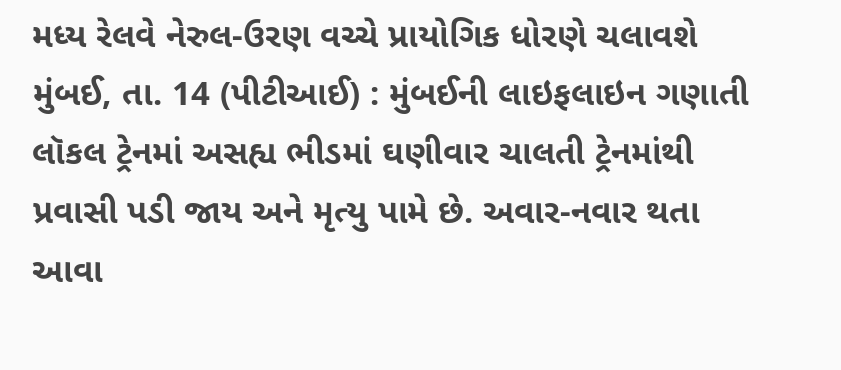મધ્ય રેલવે નેરુલ-ઉરણ વચ્ચે પ્રાયોગિક ધોરણે ચલાવશે
મુંબઈ, તા. 14 (પીટીઆઈ) : મુંબઈની લાઇફલાઇન ગણાતી લૉકલ ટ્રેનમાં અસહ્ય ભીડમાં ઘણીવાર ચાલતી ટ્રેનમાંથી પ્રવાસી પડી જાય અને મૃત્યુ પામે છે. અવાર-નવાર થતા આવા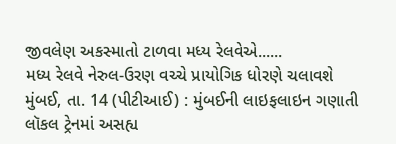જીવલેણ અકસ્માતો ટાળવા મધ્ય રેલવેએ......
મધ્ય રેલવે નેરુલ-ઉરણ વચ્ચે પ્રાયોગિક ધોરણે ચલાવશે
મુંબઈ, તા. 14 (પીટીઆઈ) : મુંબઈની લાઇફલાઇન ગણાતી લૉકલ ટ્રેનમાં અસહ્ય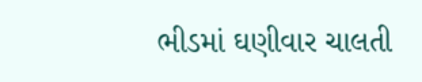ભીડમાં ઘણીવાર ચાલતી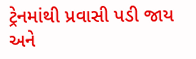ટ્રેનમાંથી પ્રવાસી પડી જાય અને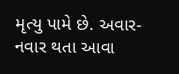મૃત્યુ પામે છે. અવાર-નવાર થતા આવા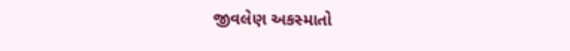જીવલેણ અકસ્માતો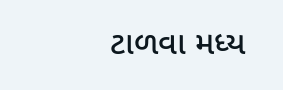ટાળવા મધ્ય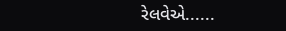રેલવેએ......